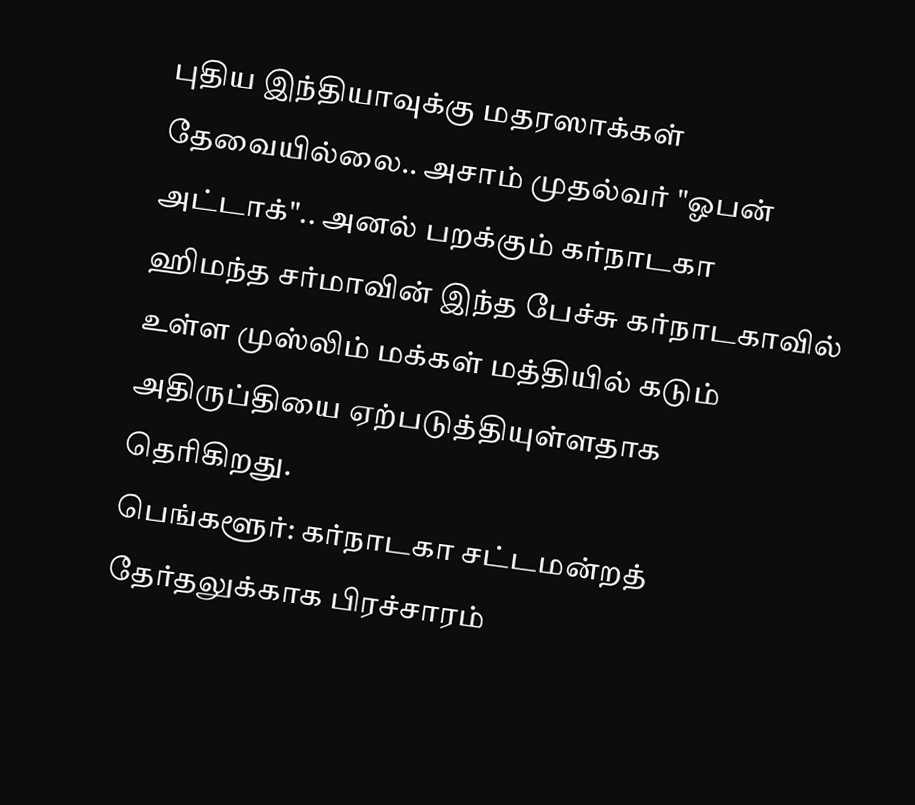புதிய இந்தியாவுக்கு மதரஸாக்கள் தேவையில்லை.. அசாம் முதல்வர் "ஓபன் அட்டாக்".. அனல் பறக்கும் கர்நாடகா
ஹிமந்த சர்மாவின் இந்த பேச்சு கர்நாடகாவில் உள்ள முஸ்லிம் மக்கள் மத்தியில் கடும் அதிருப்தியை ஏற்படுத்தியுள்ளதாக தெரிகிறது.
பெங்களூர்: கர்நாடகா சட்டமன்றத் தேர்தலுக்காக பிரச்சாரம்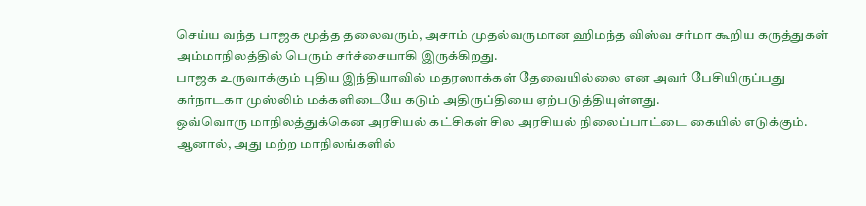செய்ய வந்த பாஜக மூத்த தலைவரும், அசாம் முதல்வருமான ஹிமந்த விஸ்வ சர்மா கூறிய கருத்துகள் அம்மாநிலத்தில் பெரும் சர்ச்சையாகி இருக்கிறது.
பாஜக உருவாக்கும் புதிய இந்தியாவில் மதரஸாக்கள் தேவையில்லை என அவர் பேசியிருப்பது கர்நாடகா முஸ்லிம் மக்களிடையே கடும் அதிருப்தியை ஏற்படுத்தியுள்ளது.
ஒவ்வொரு மாநிலத்துக்கென அரசியல் கட்சிகள் சில அரசியல் நிலைப்பாட்டை கையில் எடுக்கும். ஆனால், அது மற்ற மாநிலங்களில்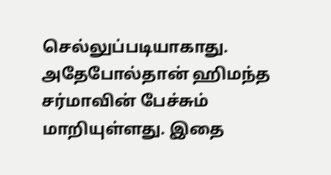செல்லுப்படியாகாது. அதேபோல்தான் ஹிமந்த சர்மாவின் பேச்சும் மாறியுள்ளது. இதை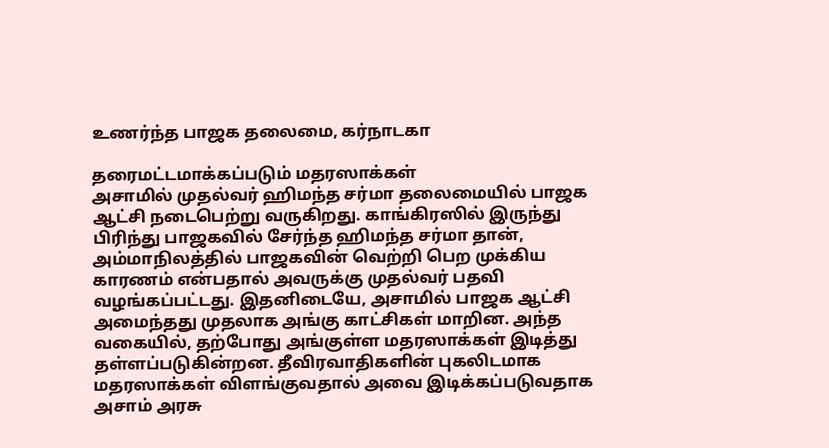உணர்ந்த பாஜக தலைமை, கர்நாடகா

தரைமட்டமாக்கப்படும் மதரஸாக்கள்
அசாமில் முதல்வர் ஹிமந்த சர்மா தலைமையில் பாஜக ஆட்சி நடைபெற்று வருகிறது. காங்கிரஸில் இருந்து பிரிந்து பாஜகவில் சேர்ந்த ஹிமந்த சர்மா தான், அம்மாநிலத்தில் பாஜகவின் வெற்றி பெற முக்கிய காரணம் என்பதால் அவருக்கு முதல்வர் பதவி வழங்கப்பட்டது. இதனிடையே, அசாமில் பாஜக ஆட்சி அமைந்தது முதலாக அங்கு காட்சிகள் மாறின. அந்த வகையில், தற்போது அங்குள்ள மதரஸாக்கள் இடித்து தள்ளப்படுகின்றன. தீவிரவாதிகளின் புகலிடமாக மதரஸாக்கள் விளங்குவதால் அவை இடிக்கப்படுவதாக அசாம் அரசு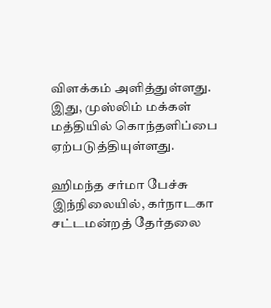விளக்கம் அளித்துள்ளது. இது, முஸ்லிம் மக்கள் மத்தியில் கொந்தளிப்பை ஏற்படுத்தியுள்ளது.

ஹிமந்த சர்மா பேச்சு
இந்நிலையில், கர்நாடகா சட்டமன்றத் தேர்தலை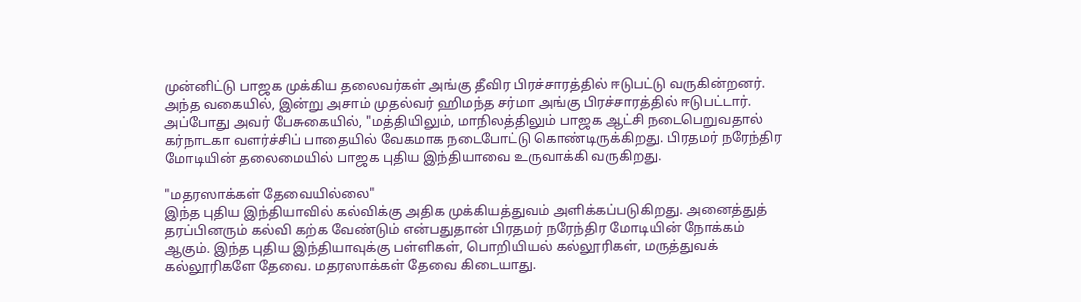முன்னிட்டு பாஜக முக்கிய தலைவர்கள் அங்கு தீவிர பிரச்சாரத்தில் ஈடுபட்டு வருகின்றனர். அந்த வகையில், இன்று அசாம் முதல்வர் ஹிமந்த சர்மா அங்கு பிரச்சாரத்தில் ஈடுபட்டார். அப்போது அவர் பேசுகையில், "மத்தியிலும், மாநிலத்திலும் பாஜக ஆட்சி நடைபெறுவதால் கர்நாடகா வளர்ச்சிப் பாதையில் வேகமாக நடைபோட்டு கொண்டிருக்கிறது. பிரதமர் நரேந்திர மோடியின் தலைமையில் பாஜக புதிய இந்தியாவை உருவாக்கி வருகிறது.

"மதரஸாக்கள் தேவையில்லை"
இந்த புதிய இந்தியாவில் கல்விக்கு அதிக முக்கியத்துவம் அளிக்கப்படுகிறது. அனைத்துத் தரப்பினரும் கல்வி கற்க வேண்டும் என்பதுதான் பிரதமர் நரேந்திர மோடியின் நோக்கம் ஆகும். இந்த புதிய இந்தியாவுக்கு பள்ளிகள், பொறியியல் கல்லூரிகள், மருத்துவக் கல்லூரிகளே தேவை. மதரஸாக்கள் தேவை கிடையாது.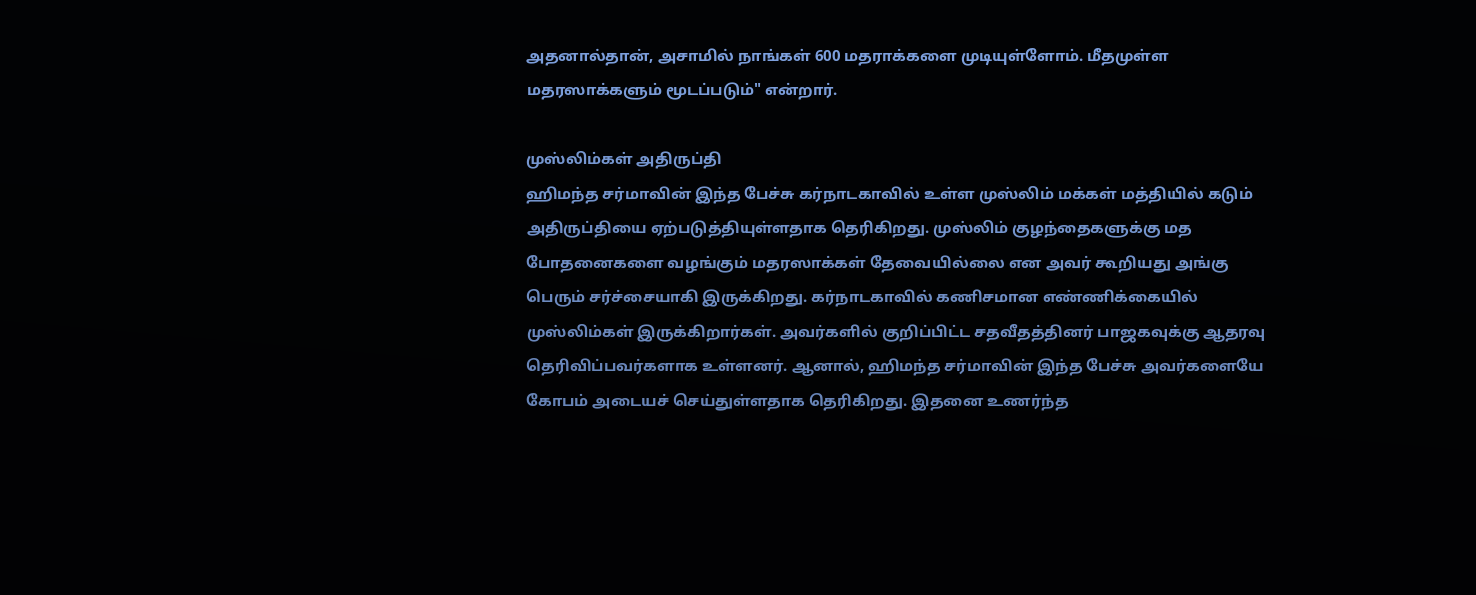அதனால்தான், அசாமில் நாங்கள் 600 மதராக்களை முடியுள்ளோம். மீதமுள்ள மதரஸாக்களும் மூடப்படும்" என்றார்.

முஸ்லிம்கள் அதிருப்தி
ஹிமந்த சர்மாவின் இந்த பேச்சு கர்நாடகாவில் உள்ள முஸ்லிம் மக்கள் மத்தியில் கடும் அதிருப்தியை ஏற்படுத்தியுள்ளதாக தெரிகிறது. முஸ்லிம் குழந்தைகளுக்கு மத போதனைகளை வழங்கும் மதரஸாக்கள் தேவையில்லை என அவர் கூறியது அங்கு பெரும் சர்ச்சையாகி இருக்கிறது. கர்நாடகாவில் கணிசமான எண்ணிக்கையில் முஸ்லிம்கள் இருக்கிறார்கள். அவர்களில் குறிப்பிட்ட சதவீதத்தினர் பாஜகவுக்கு ஆதரவு தெரிவிப்பவர்களாக உள்ளனர். ஆனால், ஹிமந்த சர்மாவின் இந்த பேச்சு அவர்களையே கோபம் அடையச் செய்துள்ளதாக தெரிகிறது. இதனை உணர்ந்த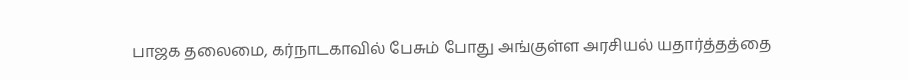பாஜக தலைமை, கர்நாடகாவில் பேசும் போது அங்குள்ள அரசியல் யதார்த்தத்தை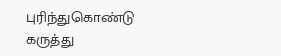புரிந்துகொண்டு கருத்து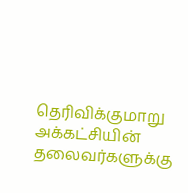தெரிவிக்குமாறு அக்கட்சியின் தலைவர்களுக்கு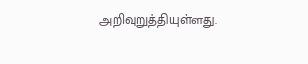அறிவுறுத்தியுள்ளது.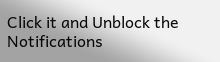Click it and Unblock the Notifications